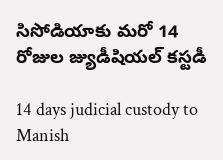సిసోడియాకు మరో 14 రోజుల జ్యుడీషియల్ కస్టడీ

14 days judicial custody to Manish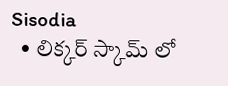Sisodia
  • లిక్కర్ స్కామ్ లో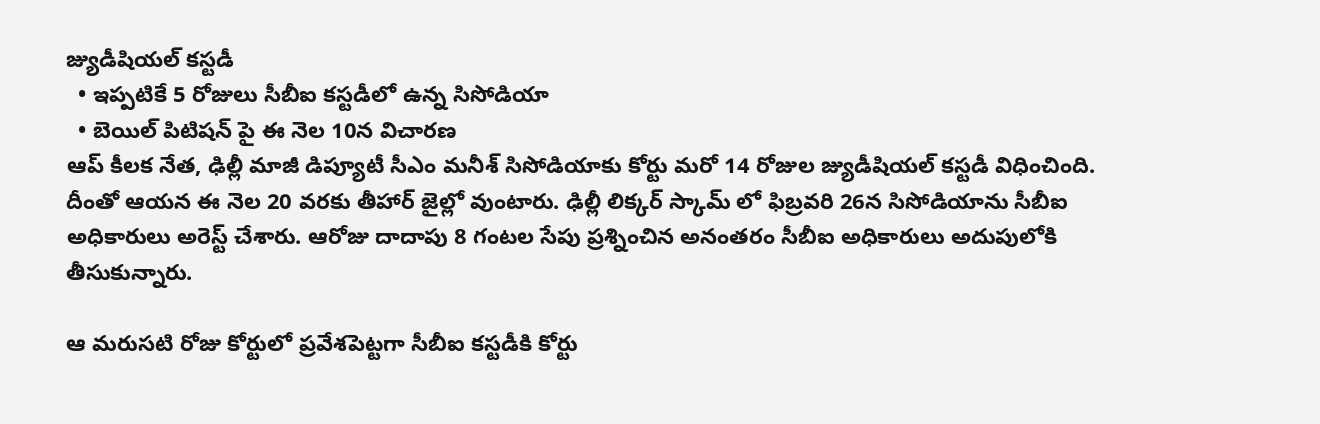జ్యుడీషియల్ కస్టడీ
  • ఇప్పటికే 5 రోజులు సీబీఐ కస్టడీలో ఉన్న సిసోడియా
  • బెయిల్ పిటిషన్ పై ఈ నెల 10న విచారణ
ఆప్ కీలక నేత, ఢిల్లీ మాజీ డిప్యూటీ సీఎం మనీశ్ సిసోడియాకు కోర్టు మరో 14 రోజుల జ్యుడీషియల్ కస్టడీ విధించింది. దీంతో ఆయన ఈ నెల 20 వరకు తీహార్ జైల్లో వుంటారు. ఢిల్లీ లిక్కర్ స్కామ్ లో ఫిబ్రవరి 26న సిసోడియాను సీబీఐ అధికారులు అరెస్ట్ చేశారు. ఆరోజు దాదాపు 8 గంటల సేపు ప్రశ్నించిన అనంతరం సీబీఐ అధికారులు అదుపులోకి తీసుకున్నారు.

ఆ మరుసటి రోజు కోర్టులో ప్రవేశపెట్టగా సీబీఐ కస్టడీకి కోర్టు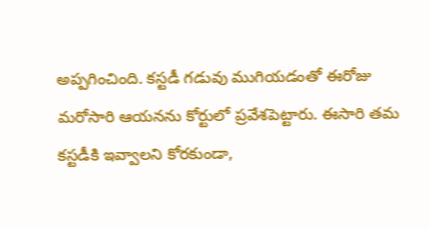అప్పగించింది. కస్టడీ గడువు ముగియడంతో ఈరోజు మరోసారి ఆయనను కోర్టులో ప్రవేశపెట్టారు. ఈసారి తమ కస్టడీకి ఇవ్వాలని కోరకుండా,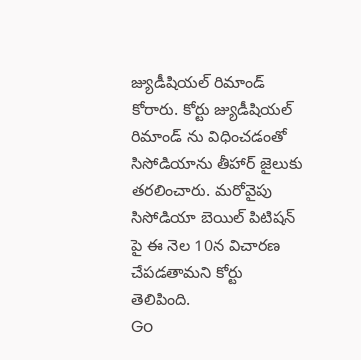జ్యుడీషియల్ రిమాండ్ కోరారు. కోర్టు జ్యుడీషియల్ రిమాండ్ ను విధించడంతో సిసోడియాను తీహార్ జైలుకు తరలించారు. మరోవైపు సిసోడియా బెయిల్ పిటిషన్ పై ఈ నెల 10న విచారణ చేపడతామని కోర్టు తెలిపింది.
Go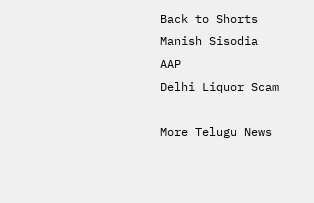Back to Shorts
Manish Sisodia
AAP
Delhi Liquor Scam

More Telugu News